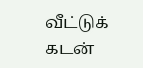வீட்டுக் கடன்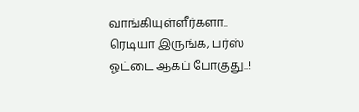வாங்கியுள்ளீர்களா.. ரெடியா இருங்க, பர்ஸ் ஓட்டை ஆகப் போகுது..!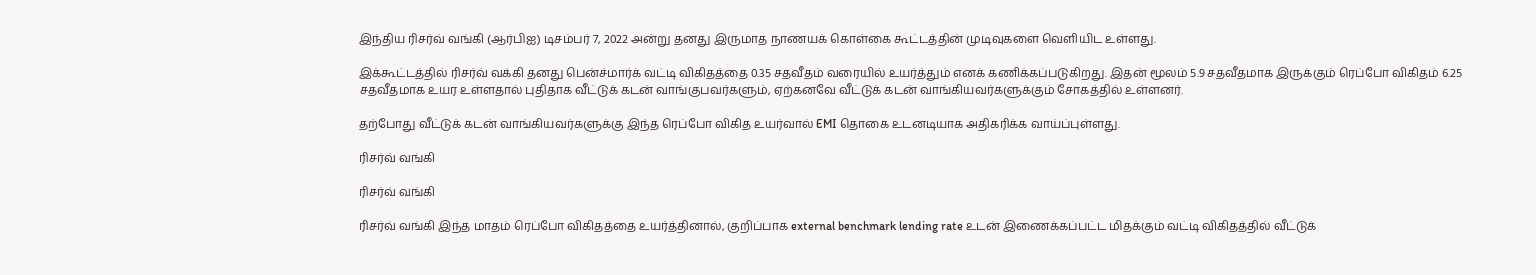இந்திய ரிசர்வ் வங்கி (ஆர்பிஐ) டிசம்பர் 7, 2022 அன்று தனது இருமாத நாணயக் கொள்கை கூட்டத்தின் முடிவுகளை வெளியிட உள்ளது.

இக்கூட்டத்தில் ரிசர்வ் வக்கி தனது பென்ச்மார்க் வட்டி விகிதத்தை 0.35 சதவீதம் வரையில் உயர்த்தும் எனக் கணிக்கப்படுகிறது. இதன் மூலம் 5.9 சதவீதமாக இருக்கும் ரெப்போ விகிதம் 6.25 சதவீதமாக உயர உள்ளதால் புதிதாக வீட்டுக் கடன் வாங்குபவர்களும், ஏற்கனவே வீட்டுக் கடன் வாங்கியவர்களுக்கும் சோகத்தில் உள்ளனர்.

தற்போது வீட்டுக் கடன் வாங்கியவர்களுக்கு இந்த ரெப்போ விகித உயர்வால் EMI தொகை உடனடியாக அதிகரிக்க வாய்ப்புள்ளது.

ரிசர்வ் வங்கி

ரிசர்வ் வங்கி

ரிசர்வ் வங்கி இந்த மாதம் ரெப்போ விகிதத்தை உயர்த்தினால், குறிப்பாக external benchmark lending rate உடன் இணைக்கப்பட்ட மிதக்கும் வட்டி விகிதத்தில் வீட்டுக்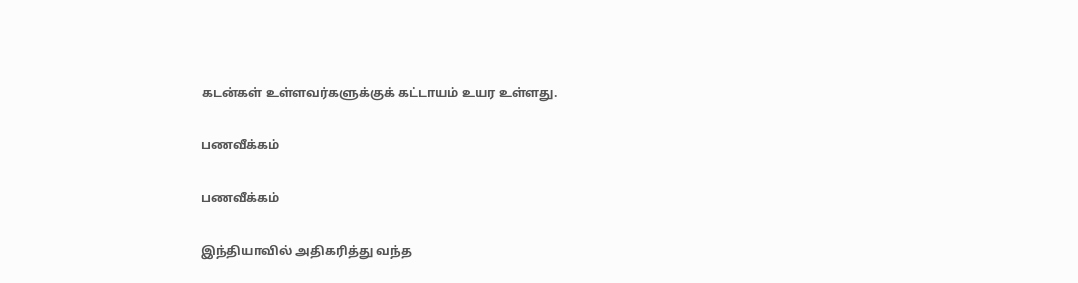கடன்கள் உள்ளவர்களுக்குக் கட்டாயம் உயர உள்ளது.

பணவீக்கம்

பணவீக்கம்

இந்தியாவில் அதிகரித்து வந்த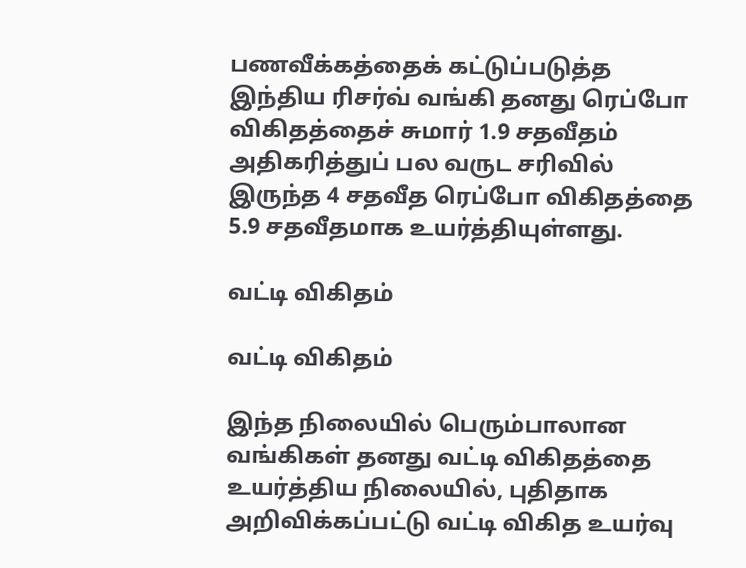பணவீக்கத்தைக் கட்டுப்படுத்த இந்திய ரிசர்வ் வங்கி தனது ரெப்போ விகிதத்தைச் சுமார் 1.9 சதவீதம் அதிகரித்துப் பல வருட சரிவில் இருந்த 4 சதவீத ரெப்போ விகிதத்தை 5.9 சதவீதமாக உயர்த்தியுள்ளது.

வட்டி விகிதம்

வட்டி விகிதம்

இந்த நிலையில் பெரும்பாலான வங்கிகள் தனது வட்டி விகிதத்தை உயர்த்திய நிலையில், புதிதாக அறிவிக்கப்பட்டு வட்டி விகித உயர்வு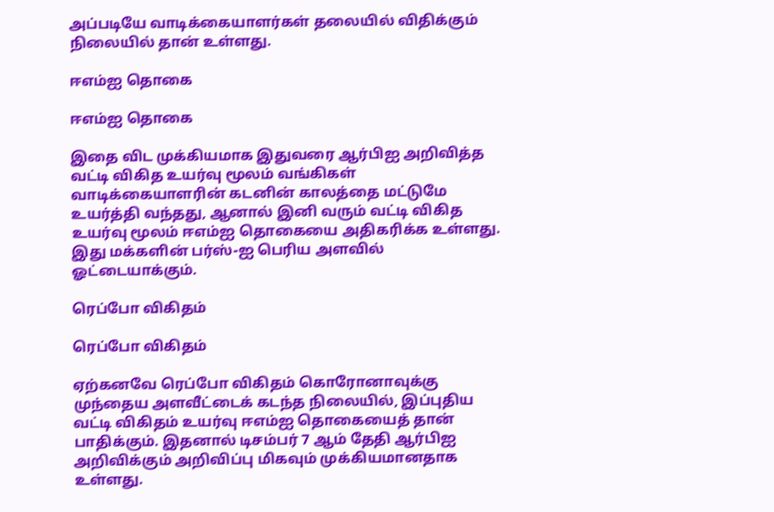அப்படியே வாடிக்கையாளர்கள் தலையில் விதிக்கும் நிலையில் தான் உள்ளது.

ஈஎம்ஐ தொகை

ஈஎம்ஐ தொகை

இதை விட முக்கியமாக இதுவரை ஆர்பிஐ அறிவித்த வட்டி விகித உயர்வு மூலம் வங்கிகள் வாடிக்கையாளரின் கடனின் காலத்தை மட்டுமே உயர்த்தி வந்தது, ஆனால் இனி வரும் வட்டி விகித உயர்வு மூலம் ஈஎம்ஐ தொகையை அதிகரிக்க உள்ளது. இது மக்களின் பர்ஸ்-ஐ பெரிய அளவில் ஓட்டையாக்கும்.

ரெப்போ விகிதம்

ரெப்போ விகிதம்

ஏற்கனவே ரெப்போ விகிதம் கொரோனாவுக்கு முந்தைய அளவீட்டைக் கடந்த நிலையில், இப்புதிய வட்டி விகிதம் உயர்வு ஈஎம்ஐ தொகையைத் தான் பாதிக்கும். இதனால் டிசம்பர் 7 ஆம் தேதி ஆர்பிஐ அறிவிக்கும் அறிவிப்பு மிகவும் முக்கியமானதாக உள்ளது.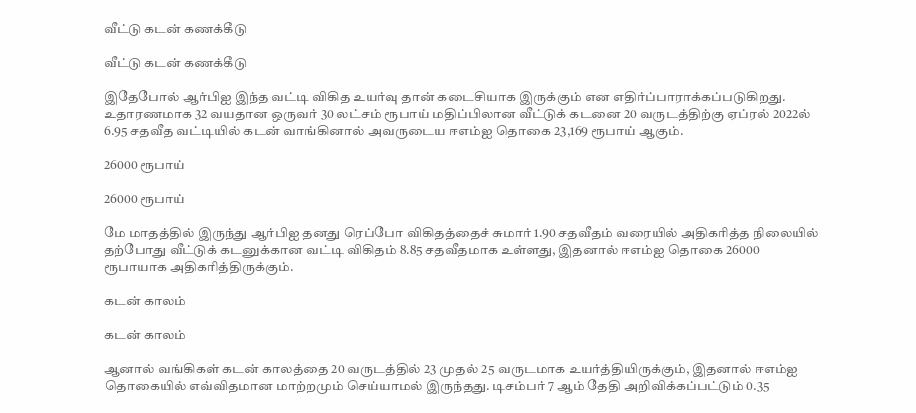வீட்டு கடன் கணக்கீடு

வீட்டு கடன் கணக்கீடு

இதேபோல் ஆர்பிஐ இந்த வட்டி விகித உயர்வு தான் கடைசியாக இருக்கும் என எதிர்ப்பாராக்கப்படுகிறது. உதாரணமாக 32 வயதான ஒருவர் 30 லட்சம் ரூபாய் மதிப்பிலான வீட்டுக் கடனை 20 வருடத்திற்கு ஏப்ரல் 2022ல் 6.95 சதவீத வட்டியில் கடன் வாங்கினால் அவருடைய ஈஎம்ஐ தொகை 23,169 ரூபாய் ஆகும்.

26000 ரூபாய்

26000 ரூபாய்

மே மாதத்தில் இருந்து ஆர்பிஐ தனது ரெப்போ விகிதத்தைச் சுமார் 1.90 சதவீதம் வரையில் அதிகரித்த நிலையில் தற்போது வீட்டுக் கடனுக்கான வட்டி விகிதம் 8.85 சதவீதமாக உள்ளது, இதனால் ஈஎம்ஐ தொகை 26000 ரூபாயாக அதிகரித்திருக்கும்.

கடன் காலம்

கடன் காலம்

ஆனால் வங்கிகள் கடன் காலத்தை 20 வருடத்தில் 23 முதல் 25 வருடமாக உயர்த்தியிருக்கும், இதனால் ஈஎம்ஐ தொகையில் எவ்விதமான மாற்றமும் செய்யாமல் இருந்தது. டிசம்பர் 7 ஆம் தேதி அறிவிக்கப்பட்டும் 0.35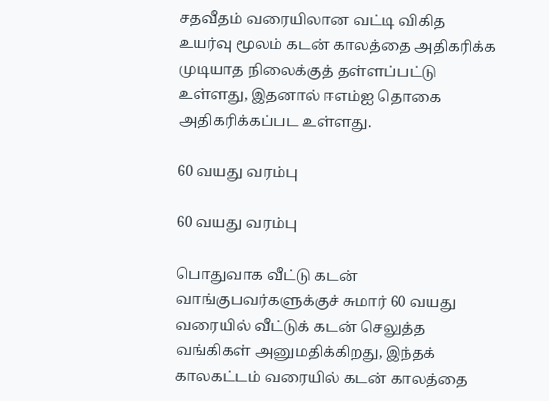சதவீதம் வரையிலான வட்டி விகித உயர்வு மூலம் கடன் காலத்தை அதிகரிக்க முடியாத நிலைக்குத் தள்ளப்பட்டு உள்ளது, இதனால் ஈஎம்ஐ தொகை அதிகரிக்கப்பட உள்ளது.

60 வயது வரம்பு

60 வயது வரம்பு

பொதுவாக வீட்டு கடன் வாங்குபவர்களுக்குச் சுமார் 60 வயது வரையில் வீட்டுக் கடன் செலுத்த வங்கிகள் அனுமதிக்கிறது, இந்தக் காலகட்டம் வரையில் கடன் காலத்தை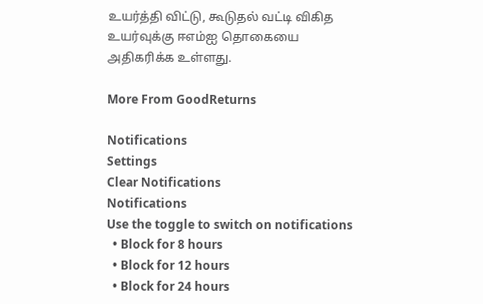உயர்த்தி விட்டு, கூடுதல் வட்டி விகித உயர்வுக்கு ஈஎம்ஐ தொகையை அதிகரிக்க உள்ளது.

More From GoodReturns

Notifications
Settings
Clear Notifications
Notifications
Use the toggle to switch on notifications
  • Block for 8 hours
  • Block for 12 hours
  • Block for 24 hours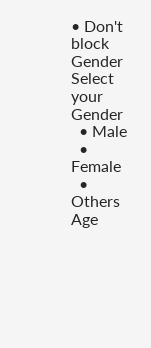• Don't block
Gender
Select your Gender
  • Male
  • Female
  • Others
Age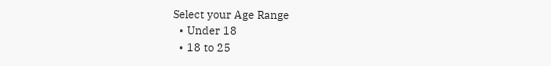Select your Age Range
  • Under 18
  • 18 to 25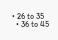• 26 to 35
  • 36 to 45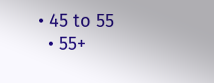• 45 to 55
  • 55+